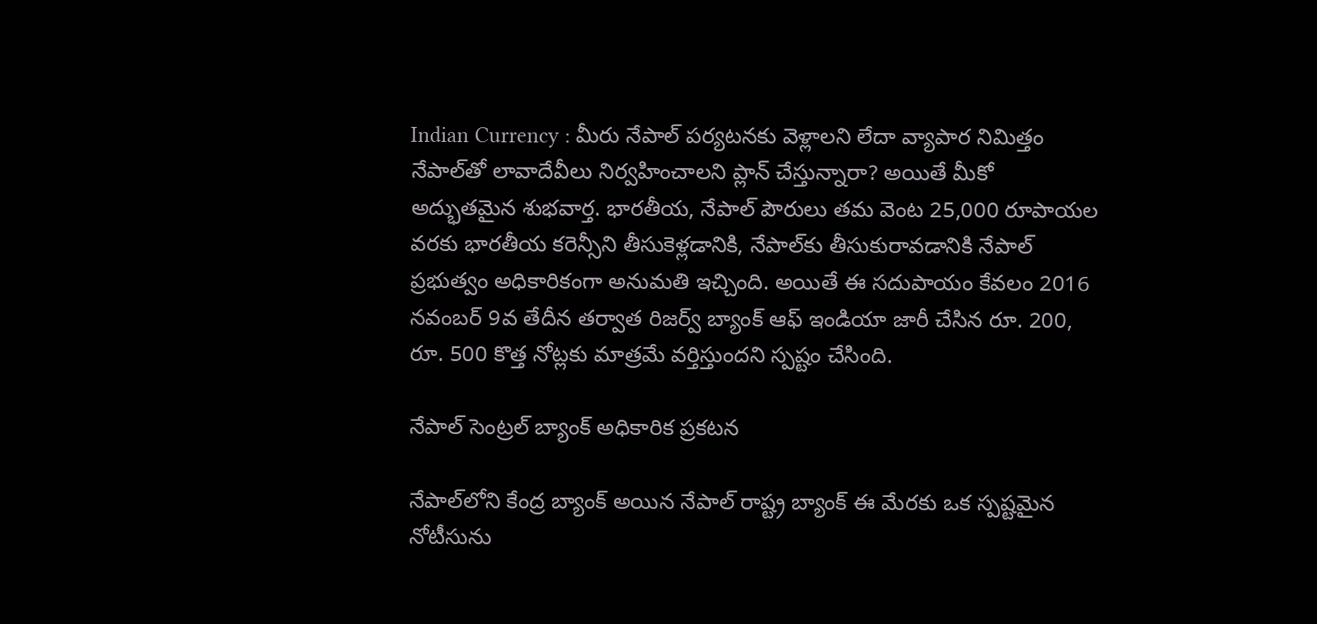Indian Currency : మీరు నేపాల్ పర్యటనకు వెళ్లాలని లేదా వ్యాపార నిమిత్తం నేపాల్‌తో లావాదేవీలు నిర్వహించాలని ప్లాన్ చేస్తున్నారా? అయితే మీకో అద్భుతమైన శుభవార్త. భారతీయ, నేపాల్ పౌరులు తమ వెంట 25,000 రూపాయల వరకు భారతీయ కరెన్సీని తీసుకెళ్లడానికి, నేపాల్‌కు తీసుకురావడానికి నేపాల్ ప్రభుత్వం అధికారికంగా అనుమతి ఇచ్చింది. అయితే ఈ సదుపాయం కేవలం 2016 నవంబర్ 9వ తేదీన తర్వాత రిజర్వ్ బ్యాంక్ ఆఫ్ ఇండియా జారీ చేసిన రూ. 200, రూ. 500 కొత్త నోట్లకు మాత్రమే వర్తిస్తుందని స్పష్టం చేసింది.

నేపాల్ సెంట్రల్ బ్యాంక్ అధికారిక ప్రకటన

నేపాల్‌లోని కేంద్ర బ్యాంక్ అయిన నేపాల్ రాష్ట్ర బ్యాంక్ ఈ మేరకు ఒక స్పష్టమైన నోటీసును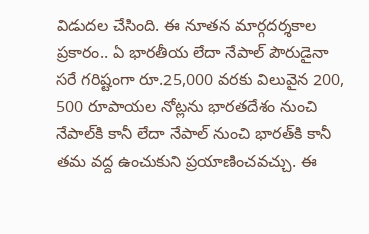విడుదల చేసింది. ఈ నూతన మార్గదర్శకాల ప్రకారం.. ఏ భారతీయ లేదా నేపాల్ పౌరుడైనా సరే గరిష్టంగా రూ.25,000 వరకు విలువైన 200, 500 రూపాయల నోట్లను భారతదేశం నుంచి నేపాల్‌కి కానీ లేదా నేపాల్ నుంచి భారత్‌కి కానీ తమ వద్ద ఉంచుకుని ప్రయాణించవచ్చు. ఈ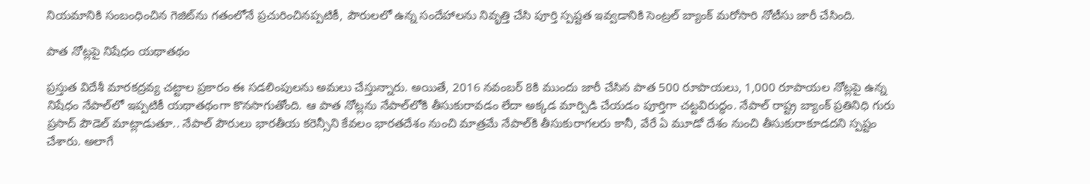నియమానికి సంబంధించిన గెజిట్‌ను గతంలోనే ప్రచురించినప్పటికీ, పౌరులలో ఉన్న సందేహాలను నివృత్తి చేసి పూర్తి స్పష్టత ఇవ్వడానికి సెంట్రల్ బ్యాంక్ మరోసారి నోటీసు జారీ చేసింది.

పాత నోట్లపై నిషేధం యథాతథం

ప్రస్తుత విదేశీ మారకద్రవ్య చట్టాల ప్రకారం ఈ సడలింపులను అమలు చేస్తున్నారు. అయితే, 2016 నవంబర్ 8కి ముందు జారీ చేసిన పాత 500 రూపాయలు, 1,000 రూపాయల నోట్లపై ఉన్న నిషేధం నేపాల్‌లో ఇప్పటికీ యథాతథంగా కొనసాగుతోంది. ఆ పాత నోట్లను నేపాల్‌లోకి తీసుకురావడం లేదా అక్కడ మార్పిడి చేయడం పూర్తిగా చట్టవిరుద్ధం. నేపాల్ రాష్ట్ర బ్యాంక్ ప్రతినిధి గురు ప్రసాద్ పౌడెల్ మాట్లాడుతూ.. నేపాల్ పౌరులు భారతీయ కరెన్సీని కేవలం భారతదేశం నుంచి మాత్రమే నేపాల్‌కి తీసుకురాగలరు కానీ, వేరే ఏ మూడో దేశం నుంచి తీసుకురాకూడదని స్పష్టం చేశారు. అలాగే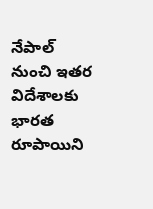నేపాల్ నుంచి ఇతర విదేశాలకు భారత రూపాయిని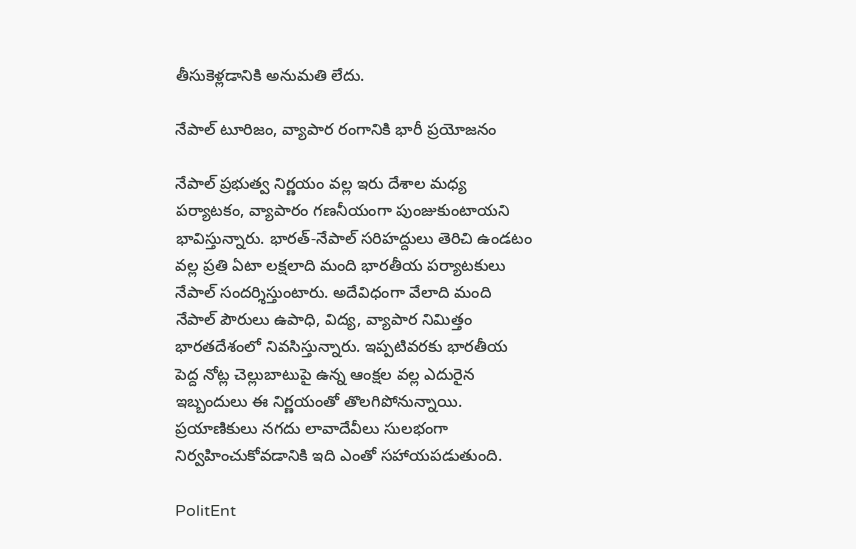తీసుకెళ్లడానికి అనుమతి లేదు.

నేపాల్ టూరిజం, వ్యాపార రంగానికి భారీ ప్రయోజనం

నేపాల్ ప్రభుత్వ నిర్ణయం వల్ల ఇరు దేశాల మధ్య పర్యాటకం, వ్యాపారం గణనీయంగా పుంజుకుంటాయని భావిస్తున్నారు. భారత్-నేపాల్ సరిహద్దులు తెరిచి ఉండటం వల్ల ప్రతి ఏటా లక్షలాది మంది భారతీయ పర్యాటకులు నేపాల్ సందర్శిస్తుంటారు. అదేవిధంగా వేలాది మంది నేపాల్ పౌరులు ఉపాధి, విద్య, వ్యాపార నిమిత్తం భారతదేశంలో నివసిస్తున్నారు. ఇప్పటివరకు భారతీయ పెద్ద నోట్ల చెల్లుబాటుపై ఉన్న ఆంక్షల వల్ల ఎదురైన ఇబ్బందులు ఈ నిర్ణయంతో తొలగిపోనున్నాయి. ప్రయాణికులు నగదు లావాదేవీలు సులభంగా నిర్వహించుకోవడానికి ఇది ఎంతో సహాయపడుతుంది.

PolitEnt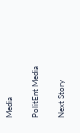Media

PolitEnt Media

Next Story